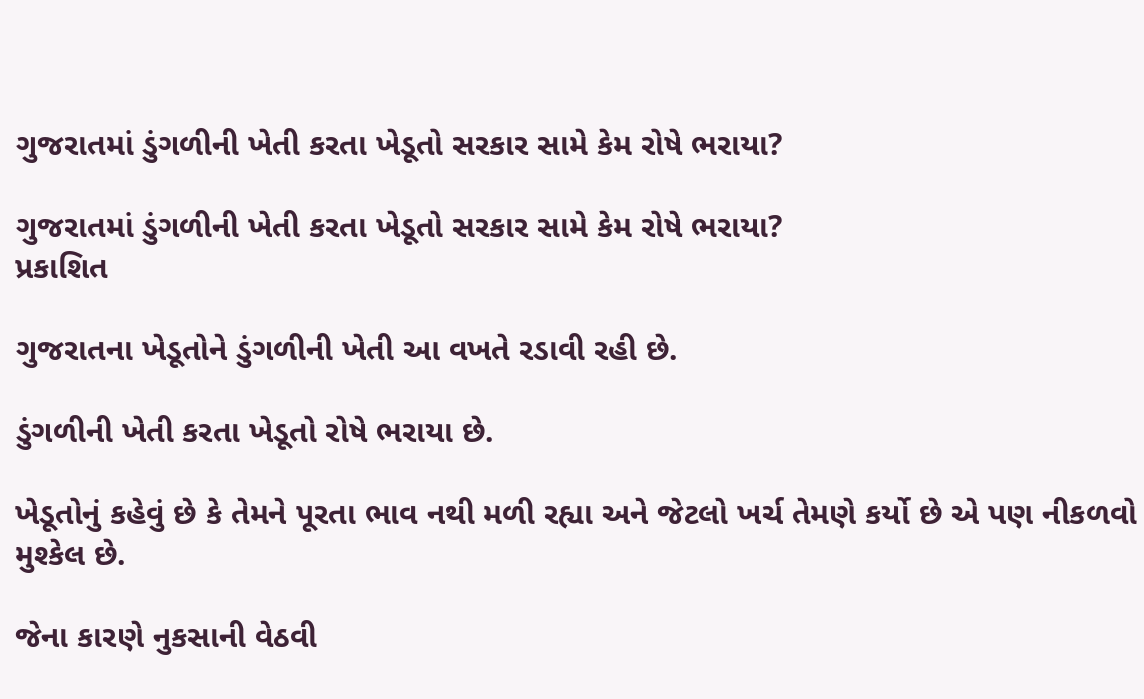ગુજરાતમાં ડુંગળીની ખેતી કરતા ખેડૂતો સરકાર સામે કેમ રોષે ભરાયા?

ગુજરાતમાં ડુંગળીની ખેતી કરતા ખેડૂતો સરકાર સામે કેમ રોષે ભરાયા?
પ્રકાશિત

ગુજરાતના ખેડૂતોને ડુંગળીની ખેતી આ વખતે રડાવી રહી છે.

ડુંગળીની ખેતી કરતા ખેડૂતો રોષે ભરાયા છે.

ખેડૂતોનું કહેવું છે કે તેમને પૂરતા ભાવ નથી મળી રહ્યા અને જેટલો ખર્ચ તેમણે કર્યો છે એ પણ નીકળવો મુશ્કેલ છે.

જેના કારણે નુકસાની વેઠવી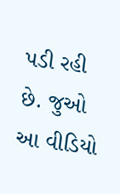પડી રહી છે. જુઓ આ વીડિયો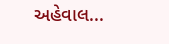અહેવાલ...